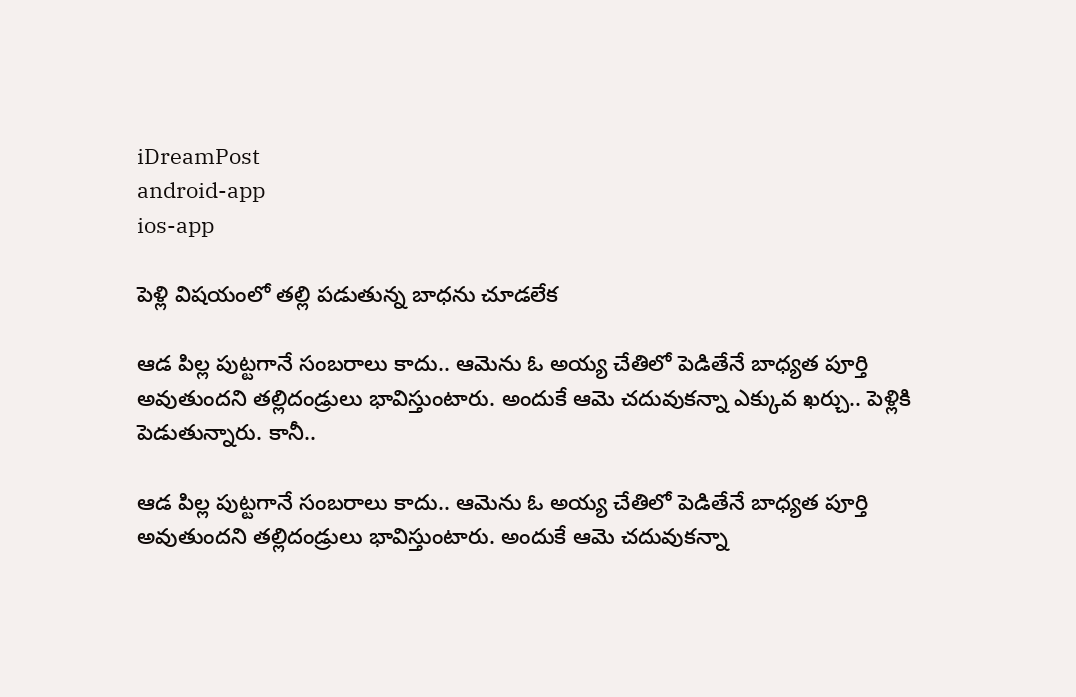iDreamPost
android-app
ios-app

పెళ్లి విషయంలో తల్లి పడుతున్న బాధను చూడలేక

ఆడ పిల్ల పుట్టగానే సంబరాలు కాదు.. ఆమెను ఓ అయ్య చేతిలో పెడితేనే బాధ్యత పూర్తి అవుతుందని తల్లిదండ్రులు భావిస్తుంటారు. అందుకే ఆమె చదువుకన్నా ఎక్కువ ఖర్చు.. పెళ్లికి పెడుతున్నారు. కానీ..

ఆడ పిల్ల పుట్టగానే సంబరాలు కాదు.. ఆమెను ఓ అయ్య చేతిలో పెడితేనే బాధ్యత పూర్తి అవుతుందని తల్లిదండ్రులు భావిస్తుంటారు. అందుకే ఆమె చదువుకన్నా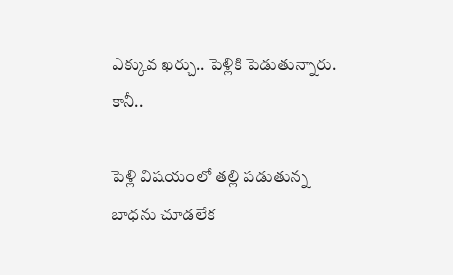ఎక్కువ ఖర్చు.. పెళ్లికి పెడుతున్నారు. కానీ..

పెళ్లి విషయంలో తల్లి పడుతున్న బాధను చూడలేక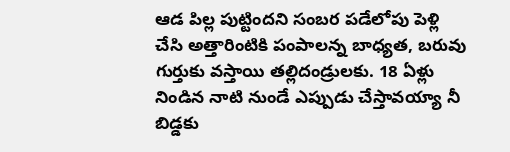ఆడ పిల్ల పుట్టిందని సంబర పడేలోపు పెళ్లి చేసి అత్తారింటికి పంపాలన్న బాధ్యత, బరువు గుర్తుకు వస్తాయి తల్లిదండ్రులకు. 18 ఏళ్లు నిండిన నాటి నుండే ఎప్పుడు చేస్తావయ్యా నీ బిడ్డకు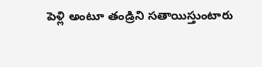పెళ్లి అంటూ తండ్రిని సతాయిస్తుంటారు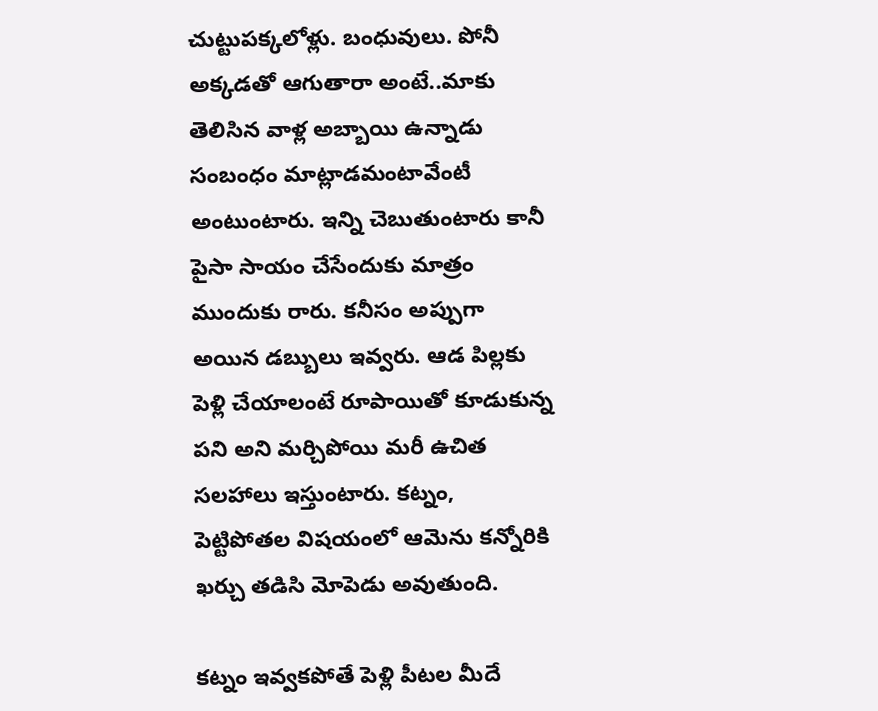చుట్టుపక్కలోళ్లు. బంధువులు. పోనీ అక్కడతో ఆగుతారా అంటే..మాకు తెలిసిన వాళ్ల అబ్బాయి ఉన్నాడు సంబంధం మాట్లాడమంటావేంటీ అంటుంటారు. ఇన్ని చెబుతుంటారు కానీ పైసా సాయం చేసేందుకు మాత్రం ముందుకు రారు. కనీసం అప్పుగా అయిన డబ్బులు ఇవ్వరు. ఆడ పిల్లకు పెళ్లి చేయాలంటే రూపాయితో కూడుకున్న పని అని మర్చిపోయి మరీ ఉచిత సలహాలు ఇస్తుంటారు. కట్నం, పెట్టిపోతల విషయంలో ఆమెను కన్నోరికి ఖర్చు తడిసి మోపెడు అవుతుంది.

కట్నం ఇవ్వకపోతే పెళ్లి పీటల మీదే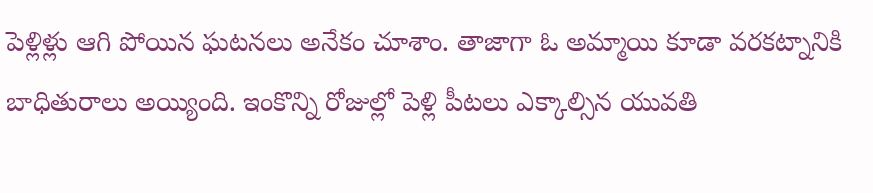పెళ్లిళ్లు ఆగి పోయిన ఘటనలు అనేకం చూశాం. తాజాగా ఓ అమ్మాయి కూడా వరకట్నానికి బాధితురాలు అయ్యింది. ఇంకొన్ని రోజుల్లో పెళ్లి పీటలు ఎక్కాల్సిన యువతి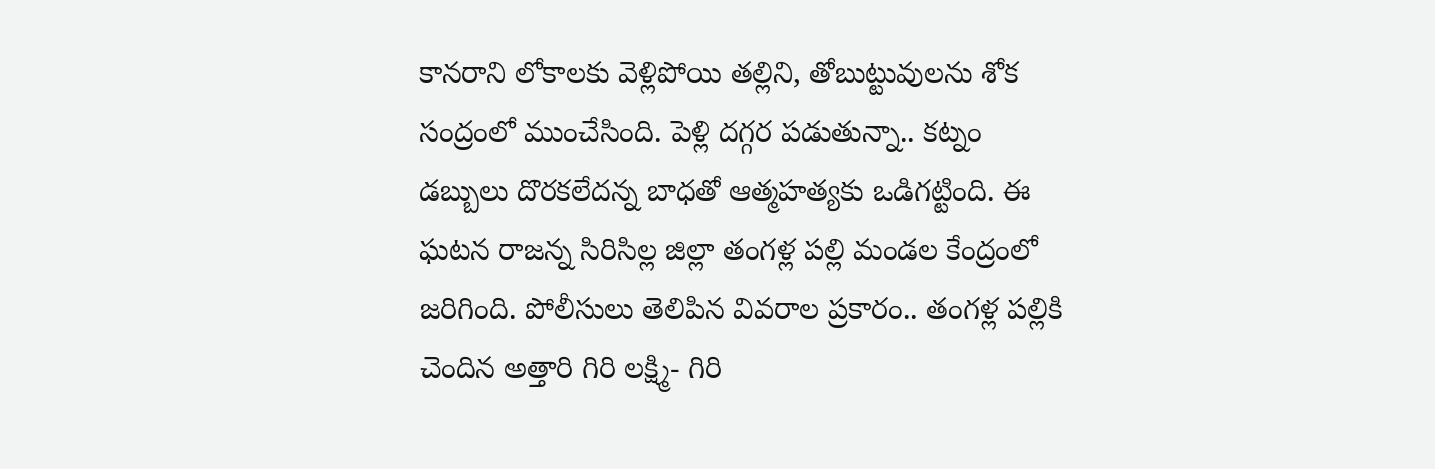కానరాని లోకాలకు వెళ్లిపోయి తల్లిని, తోబుట్టువులను శోక సంద్రంలో ముంచేసింది. పెళ్లి దగ్గర పడుతున్నా.. కట్నం డబ్బులు దొరకలేదన్న బాధతో ఆత్మహత్యకు ఒడిగట్టింది. ఈ ఘటన రాజన్న సిరిసిల్ల జిల్లా తంగళ్ల పల్లి మండల కేంద్రంలో జరిగింది. పోలీసులు తెలిపిన వివరాల ప్రకారం.. తంగళ్ల పల్లికి చెందిన అత్తారి గిరి లక్ష్మి- గిరి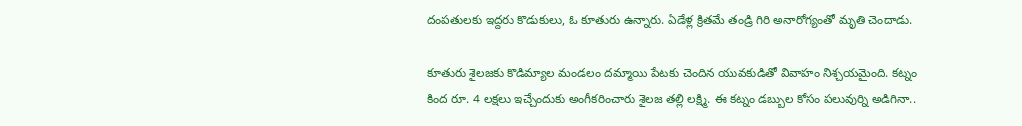దంపతులకు ఇద్దరు కొడుకులు, ఓ కూతురు ఉన్నారు. ఏడేళ్ల క్రితమే తండ్రి గిరి అనారోగ్యంతో మృతి చెందాడు.

కూతురు శైలజకు కొడిమ్యాల మండలం దమ్మాయి పేటకు చెందిన యువకుడితో వివాహం నిశ్చయమైంది. కట్నం కింద రూ. 4 లక్షలు ఇచ్చేందుకు అంగీకరించారు శైలజ తల్లి లక్ష్మి. ఈ కట్నం డబ్బుల కోసం పలువుర్ని అడిగినా..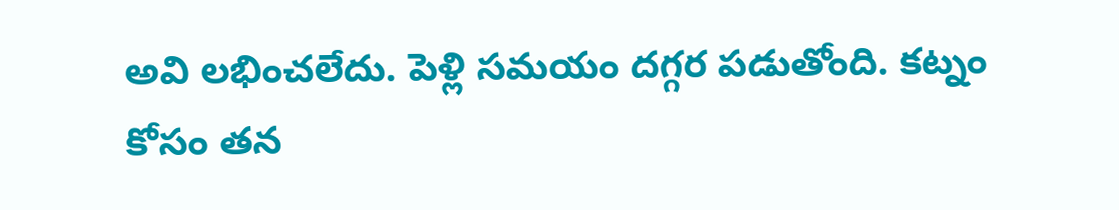అవి లభించలేదు. పెళ్లి సమయం దగ్గర పడుతోంది. కట్నం కోసం తన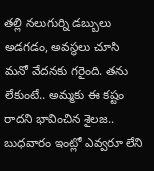తల్లి నలుగుర్ని డబ్బులు అడగడం, అవస్థలు చూసి మనో వేదనకు గరైంది. తను లేకుంటే.. అమ్మకు ఈ కష్టం రాదని భావించిన శైలజ.. బుధవారం ఇంట్లో ఎవ్వరూ లేని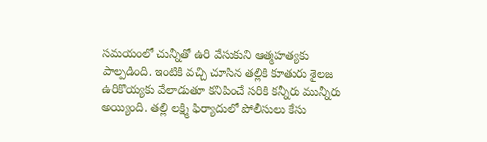సమయంలో చున్నీతో ఉరి వేసుకుని ఆత్మహత్యకు పాల్పడింది. ఇంటికి వచ్చి చూసిన తల్లికి కూతురు శైలజ ఉరికొయ్యకు వేలాడుతూ కనిపించే సరికి కన్నీరు మున్నీరు అయ్యింది. తల్లి లక్ష్మి ఫిర్యాదులో పోలీసులు కేసు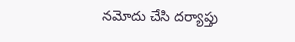నమోదు చేసి దర్యాప్తు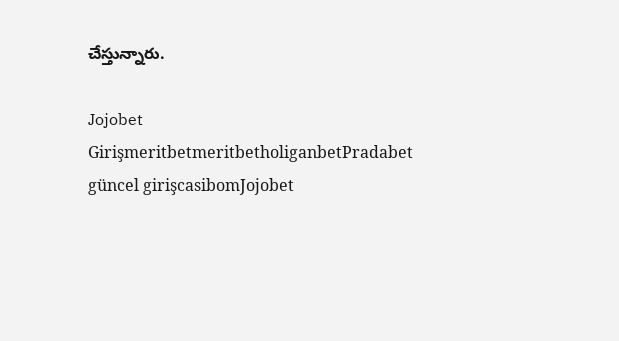చేస్తున్నారు.

Jojobet GirişmeritbetmeritbetholiganbetPradabet güncel girişcasibomJojobet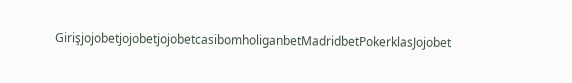GirişjojobetjojobetjojobetcasibomholiganbetMadridbetPokerklasJojobet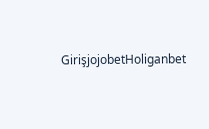GirişjojobetHoliganbet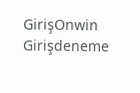GirişOnwin Girişdeneme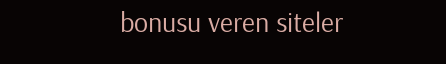bonusu veren siteler